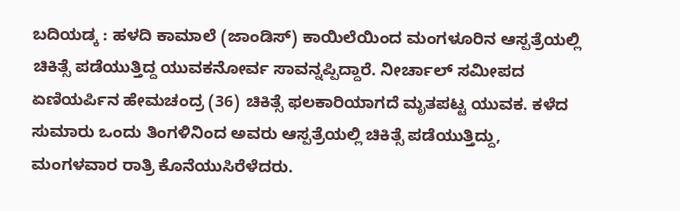ಬದಿಯಡ್ಕ : ಹಳದಿ ಕಾಮಾಲೆ (ಜಾಂಡಿಸ್) ಕಾಯಿಲೆಯಿಂದ ಮಂಗಳೂರಿನ ಆಸ್ಪತ್ರೆಯಲ್ಲಿ ಚಿಕಿತ್ಸೆ ಪಡೆಯುತ್ತಿದ್ದ ಯುವಕನೋರ್ವ ಸಾವನ್ನಪ್ಪಿದ್ದಾರೆ. ನೀರ್ಚಾಲ್ ಸಮೀಪದ ಏಣಿಯರ್ಪಿನ ಹೇಮಚಂದ್ರ (36) ಚಿಕಿತ್ಸೆ ಫಲಕಾರಿಯಾಗದೆ ಮೃತಪಟ್ಟ ಯುವಕ. ಕಳೆದ ಸುಮಾರು ಒಂದು ತಿಂಗಳಿನಿಂದ ಅವರು ಆಸ್ಪತ್ರೆಯಲ್ಲಿ ಚಿಕಿತ್ಸೆ ಪಡೆಯುತ್ತಿದ್ದು, ಮಂಗಳವಾರ ರಾತ್ರಿ ಕೊನೆಯುಸಿರೆಳೆದರು.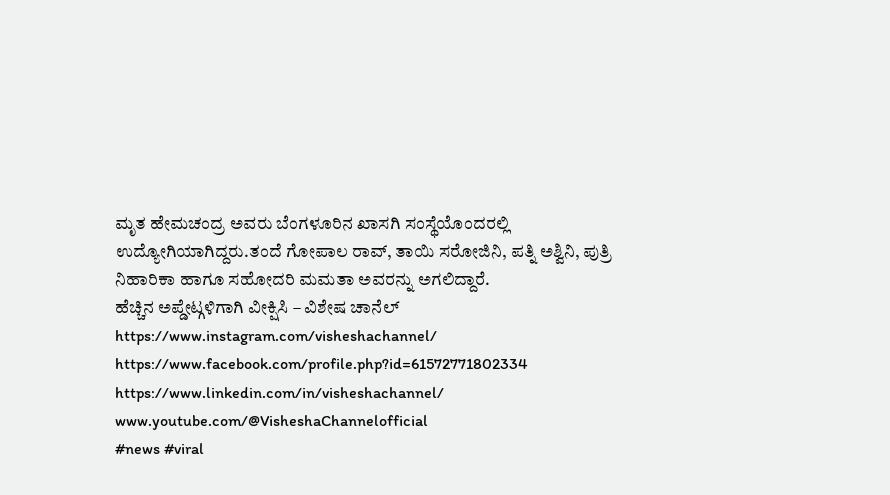ಮೃತ ಹೇಮಚಂದ್ರ ಅವರು ಬೆಂಗಳೂರಿನ ಖಾಸಗಿ ಸಂಸ್ಥೆಯೊಂದರಲ್ಲಿ ಉದ್ಯೋಗಿಯಾಗಿದ್ದರು.ತಂದೆ ಗೋಪಾಲ ರಾವ್, ತಾಯಿ ಸರೋಜಿನಿ, ಪತ್ನಿ ಅಶ್ವಿನಿ, ಪುತ್ರಿ ನಿಹಾರಿಕಾ ಹಾಗೂ ಸಹೋದರಿ ಮಮತಾ ಅವರನ್ನು ಅಗಲಿದ್ದಾರೆ.
ಹೆಚ್ಚಿನ ಅಪ್ಡೇಟ್ಗಳಿಗಾಗಿ ವೀಕ್ಷಿಸಿ – ವಿಶೇಷ ಚಾನೆಲ್
https://www.instagram.com/visheshachannel/
https://www.facebook.com/profile.php?id=61572771802334
https://www.linkedin.com/in/visheshachannel/
www.youtube.com/@VisheshaChannelofficial
#news #viral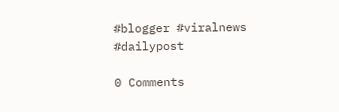#blogger #viralnews #dailypost

0 Comments